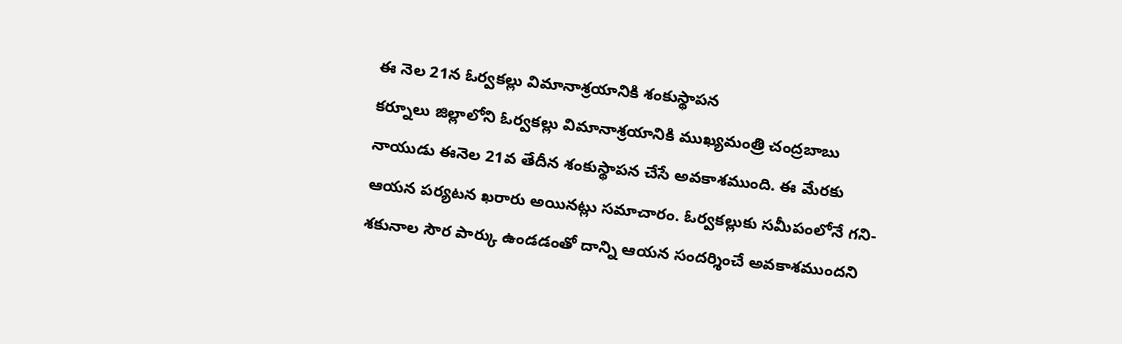ఈ నెల 21న ఓర్వకల్లు విమానాశ్రయానికి శంకుస్థాపన
కర్నూలు జిల్లాలోని ఓర్వకల్లు విమానాశ్రయానికి ముఖ్యమంత్రి చంద్రబాబు నాయుడు ఈనెల 21వ తేదీన శంకుస్థాపన చేసే అవకాశముంది. ఈ మేరకు ఆయన పర్యటన ఖరారు అయినట్లు సమాచారం. ఓర్వకల్లుకు సమీపంలోనే గని-శకునాల సౌర పార్కు ఉండడంతో దాన్ని ఆయన సందర్శించే అవకాశముందని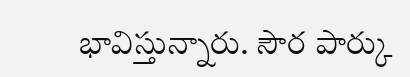భావిస్తున్నారు. సౌర పార్కు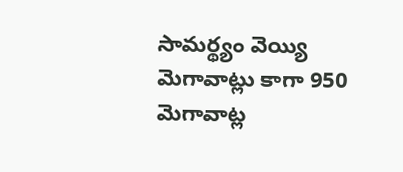సామర్థ్యం వెయ్యి మెగావాట్లు కాగా 950 మెగావాట్ల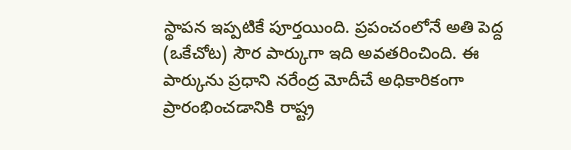స్థాపన ఇప్పటికే పూర్తయింది. ప్రపంచంలోనే అతి పెద్ద (ఒకేచోట) సౌర పార్కుగా ఇది అవతరించింది. ఈ పార్కును ప్రధాని నరేంద్ర మోదీచే అధికారికంగా ప్రారంభించడానికి రాష్ట్ర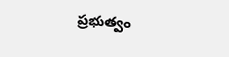ప్రభుత్వం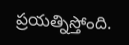ప్రయత్నిస్తోంది.